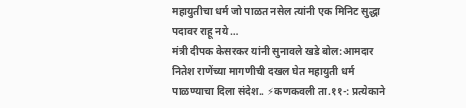महायुतीचा धर्म जो पाळत नसेल त्यांनी एक मिनिट सुद्धा पदावर राहू नये …
मंत्री दीपक केसरकर यांनी सुनावले खडे बोल:आमदार नितेश राणेंच्या मागणीची दखल घेत महायुती धर्म पाळण्याचा दिला संदेश.. ⚡कणकवली ता.११-: प्रत्येकाने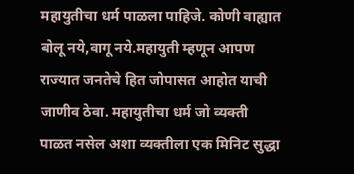महायुतीचा धर्म पाळला पाहिजे. कोणी वाह्यात बोलू नये,वागू नये.महायुती म्हणून आपण राज्यात जनतेचे हित जोपासत आहोत याची जाणीव ठेवा. महायुतीचा धर्म जो व्यक्ती पाळत नसेल अशा व्यक्तीला एक मिनिट सुद्धा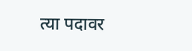त्या पदावर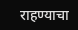राहण्याचा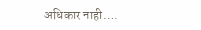अधिकार नाही….